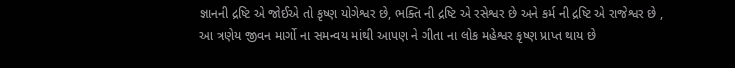જ્ઞાનની દ્રષ્ટિ એ જોઈએ તો કૃષ્ણ યોગેશ્વર છે, ભક્તિ ની દ્રષ્ટિ એ રસેશ્વર છે અને કર્મ ની દ્રષ્ટિ એ રાજેશ્વર છે , આ ત્રણેય જીવન માર્ગો ના સમન્વય માંથી આપણ ને ગીતા ના લોક મહેશ્વર કૃષ્ણ પ્રાપ્ત થાય છે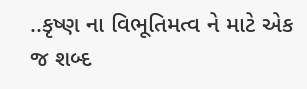..કૃષ્ણ ના વિભૂતિમત્વ ને માટે એક જ શબ્દ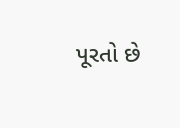પૂરતો છે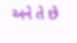અને તે છે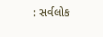: સર્વલોક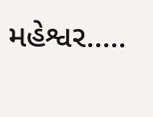મહેશ્વર.....